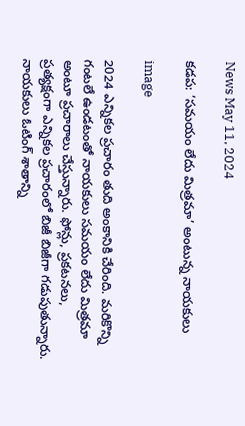News May 11, 2024

కడప: ‘సమయం లేదు మిత్రమా’ అంటున్న నాయకులు

image

2024 ఎన్నికల ప్రచారం తుది అంకానికి చేరింది. మరికొన్ని గంటలే ఉండటంతో నాయకులు సమయం లేదు మిత్రమా అంటూ ప్రచారాలు చేస్తున్నారు. ఫోన్లు, ప్రకటనలు, ప్రత్యక్షంగా ఎన్నికల ప్రచారంలో బిజీ బిజీగా గడుపుతున్నారు. నాయకులు ఓటింగ్ శాతాన్ని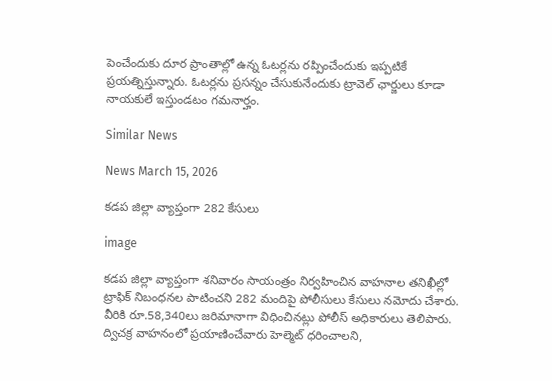పెంచేందుకు దూర ప్రాంతాల్లో ఉన్న ఓటర్లను రప్పించేందుకు ఇప్పటికే ప్రయత్నిస్తున్నారు. ఓటర్లను ప్రసన్నం చేసుకునేందుకు ట్రావెల్ ఛార్జులు కూడా నాయకులే ఇస్తుండటం గమనార్హం.

Similar News

News March 15, 2026

కడప జిల్లా వ్యాప్తంగా 282 కేసులు

image

కడప జిల్లా వ్యాప్తంగా శనివారం సాయంత్రం నిర్వహించిన వాహనాల తనిఖీల్లో ట్రాఫిక్ నిబంధనల పాటించని 282 మందిపై పోలీసులు కేసులు నమోదు చేశారు. వీరికి రూ.58,340లు జరిమానాగా విధించినట్లు పోలీస్ అధికారులు తెలిపారు. ద్విచక్ర వాహనంలో ప్రయాణించేవారు హెల్మెట్ ధరించాలని,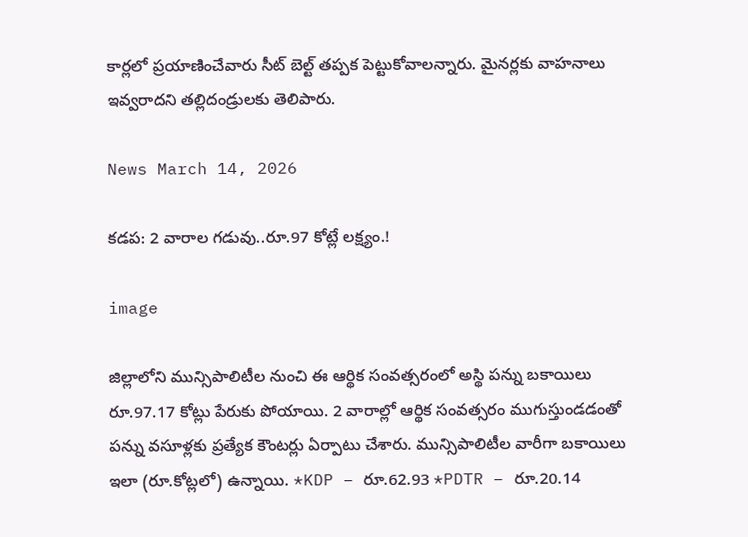కార్లలో ప్రయాణించేవారు సీట్ బెల్ట్ తప్పక పెట్టుకోవాలన్నారు. మైనర్లకు వాహనాలు ఇవ్వరాదని తల్లిదండ్రులకు తెలిపారు.

News March 14, 2026

కడప: 2 వారాల గడువు..రూ.97 కోట్లే లక్ష్యం.!

image

జిల్లాలోని మున్సిపాలిటీల నుంచి ఈ ఆర్థిక సంవత్సరంలో అస్థి పన్ను బకాయిలు రూ.97.17 కోట్లు పేరుకు పోయాయి. 2 వారాల్లో ఆర్థిక సంవత్సరం ముగుస్తుండడంతో పన్ను వసూళ్లకు ప్రత్యేక కౌంటర్లు ఏర్పాటు చేశారు. మున్సిపాలిటీల వారీగా బకాయిలు ఇలా (రూ.కోట్లలో) ఉన్నాయి. *KDP – రూ.62.93 *PDTR – రూ.20.14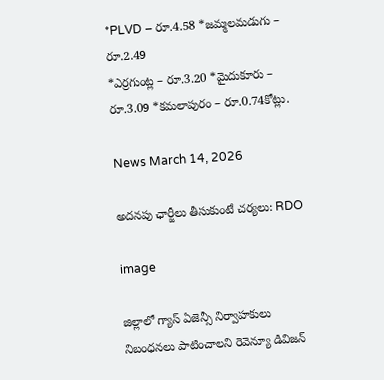*PLVD – రూ.4.58 *జమ్మలమడుగు – రూ.2.49
*ఎర్రగుంట్ల – రూ.3.20 *మైదుకూరు – రూ.3.09 *కమలాపురం – రూ.0.74కోట్లు.

News March 14, 2026

అదనపు ఛార్జీలు తీసుకుంటే చర్యలు: RDO

image

జిల్లాలో గ్యాస్ ఏజెన్సీ నిర్వాహకులు నిబంధనలు పాటించాలని రెవెన్యూ డివిజన్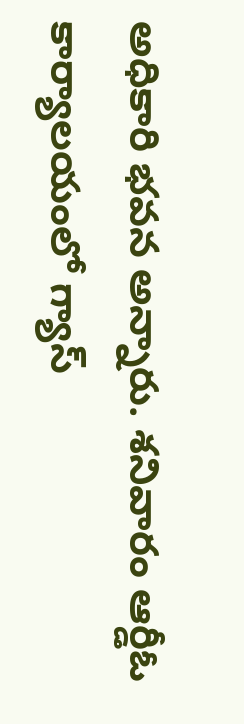అధికారి భవన అన్నారు. శనివారం ఆర్డీఓ కార్యాలయంలో గ్యాస్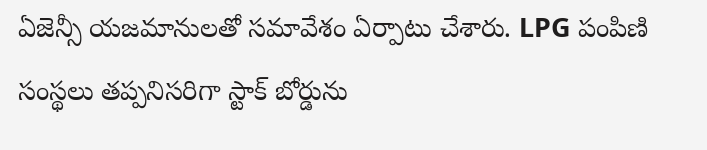ఏజెన్సీ యజమానులతో సమావేశం ఏర్పాటు చేశారు. LPG పంపిణి సంస్థలు తప్పనిసరిగా స్టాక్ బోర్డును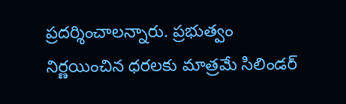ప్రదర్శించాలన్నారు. ప్రభుత్వం నిర్ణయించిన ధరలకు మాత్రమే సిలిండర్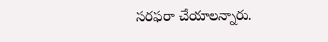సరఫరా చేయాలన్నారు.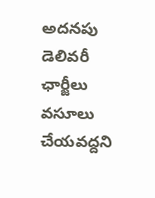అదనపు డెలివరీ ఛార్జీలు వసూలు చేయవద్దని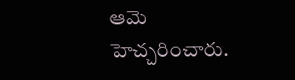ఆమె హెచ్చరించారు.